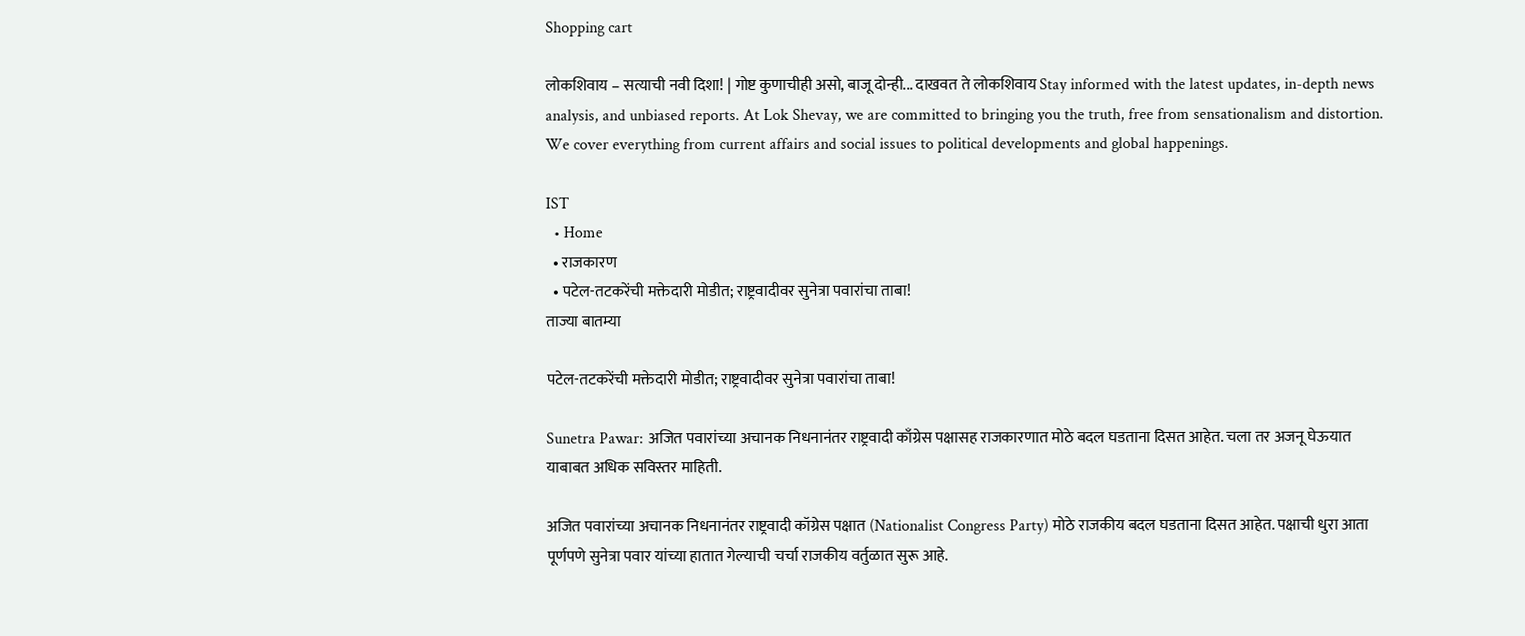Shopping cart

लोकशिवाय – सत्याची नवी दिशा! | गोष्ट कुणाचीही असो, बाजू दोन्ही... दाखवत ते लोकशिवाय Stay informed with the latest updates, in-depth news analysis, and unbiased reports. At Lok Shevay, we are committed to bringing you the truth, free from sensationalism and distortion. We cover everything from current affairs and social issues to political developments and global happenings.

IST
  • Home
  • राजकारण
  • पटेल-तटकरेंची मक्तेदारी मोडीत; राष्ट्रवादीवर सुनेत्रा पवारांचा ताबा!
ताज्या बातम्या

पटेल-तटकरेंची मक्तेदारी मोडीत; राष्ट्रवादीवर सुनेत्रा पवारांचा ताबा!

Sunetra Pawar: अजित पवारांच्या अचानक निधनानंतर राष्ट्रवादी काँग्रेस पक्षासह राजकारणात मोठे बदल घडताना दिसत आहेत. चला तर अजनू घेऊयात याबाबत अधिक सविस्तर माहिती.

अजित पवारांच्या अचानक निधनानंतर राष्ट्रवादी कॉग्रेस पक्षात (Nationalist Congress Party) मोठे राजकीय बदल घडताना दिसत आहेत. पक्षाची धुरा आता पूर्णपणे सुनेत्रा पवार यांच्या हातात गेल्याची चर्चा राजकीय वर्तुळात सुरू आहे.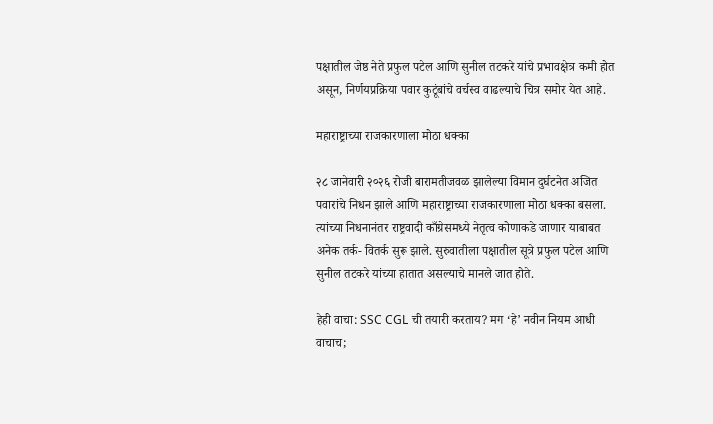पक्षातील जेष्ठ नेते प्रफुल पटेल आणि सुनील तटकरे यांचे प्रभावक्षेत्र कमी होत असून, निर्णयप्रक्रिया पवार कुटूंबांचे वर्चस्व वाढल्याचे चित्र समोर येत आहे.

महाराष्ट्राच्या राजकारणाला मोठा धक्का

२८ जानेवारी २०२६ रोजी बारामतीजवळ झालेल्या विमान दुर्घटनेत अजित पवारांचे निधन झाले आणि महाराष्ट्राच्या राजकारणाला मोठा धक्का बसला. त्यांच्या निधनानंतर राष्ट्रवादी काँग्रेसमध्ये नेतृत्व कोणाकडे जाणार याबाबत अनेक तर्क- वितर्क सुरू झाले. सुरुवातीला पक्षातील सूत्रे प्रफुल पटेल आणि सुनील तटकरे यांच्या हातात असल्याचे मानले जात होते.

हेही वाचा: SSC CGL ची तयारी करताय? मग ‘हे’ नवीन नियम आधी वाचाच;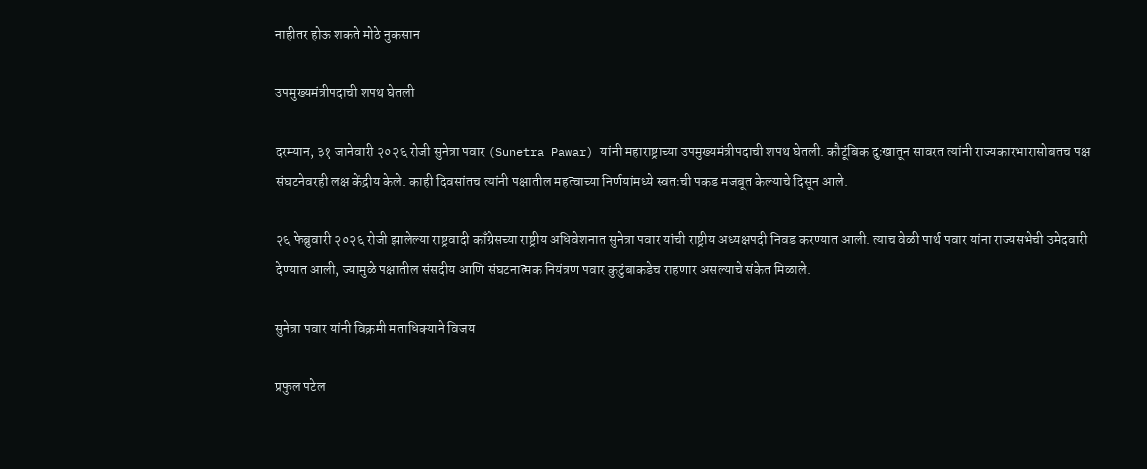नाहीतर होऊ शकते मोठे नुकसान

उपमुख्यमंत्रीपदाची शपथ घेतली

दरम्यान, ३१ जानेवारी २०२६ रोजी सुनेत्रा पवार (Sunetra Pawar) यांनी महाराष्ट्राच्या उपमुख्यमंत्रीपदाची शपथ घेतली. कौटूंबिक दुःखातून सावरत त्यांनी राज्यकारभारासोबतच पक्ष संघटनेवरही लक्ष केंद्रीय केले. काही दिवसांतच त्यांनी पक्षातील महत्वाच्या निर्णयांमध्ये स्वतःची पकड मजबूत केल्याचे दिसून आले.

२६ फेब्रुवारी २०२६ रोजी झालेल्या राष्ट्रवादी काँग्रेसच्या राष्ट्रीय अधिवेशनात सुनेत्रा पवार यांची राष्ट्रीय अध्यक्षपदी निवड करण्यात आली. त्याच वेळी पार्थ पवार यांना राज्यसभेची उमेदवारी देण्यात आली, ज्यामुळे पक्षातील संसदीय आणि संघटनात्मक नियंत्रण पवार कुटुंबाकडेच राहणार असल्याचे संकेत मिळाले.

सुनेत्रा पवार यांनी विक्रमी मताधिक्याने विजय

प्रफुल पटेल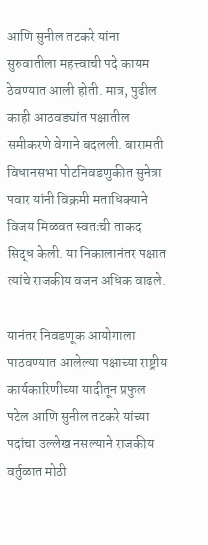आणि सुनील तटकरे यांना सुरुवातीला महत्त्वाची पदे कायम ठेवण्यात आली होती. मात्र, पुढील काही आठवड्यांत पक्षातील समीकरणे वेगाने बदलली. बारामती विधानसभा पोटनिवडणुकीत सुनेत्रा पवार यांनी विक्रमी मताधिक्याने विजय मिळवत स्वतःची ताकद सिद्ध केली. या निकालानंतर पक्षात त्यांचे राजकीय वजन अधिक वाढले.

यानंतर निवडणूक आयोगाला पाठवण्यात आलेल्या पक्षाच्या राष्ट्रीय कार्यकारिणीच्या यादीतून प्रफुल पटेल आणि सुनील तटकरे यांच्या पदांचा उल्लेख नसल्याने राजकीय वर्तुळात मोठी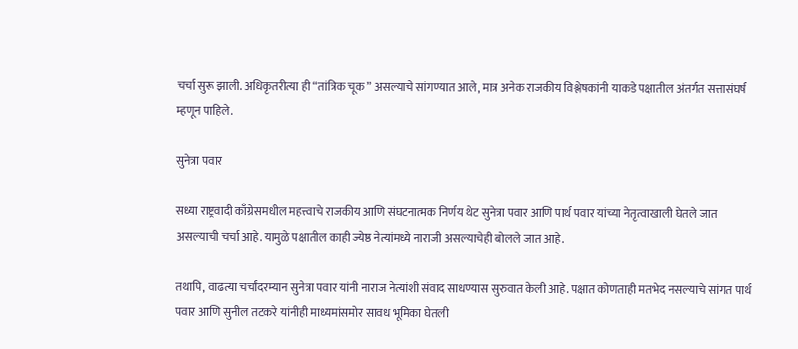चर्चा सुरू झाली. अधिकृतरीत्या ही “तांत्रिक चूक” असल्याचे सांगण्यात आले, मात्र अनेक राजकीय विश्लेषकांनी याकडे पक्षातील अंतर्गत सत्तासंघर्ष म्हणून पाहिले.

सुनेत्रा पवार

सध्या राष्ट्रवादी काँग्रेसमधील महत्त्वाचे राजकीय आणि संघटनात्मक निर्णय थेट सुनेत्रा पवार आणि पार्थ पवार यांच्या नेतृत्वाखाली घेतले जात असल्याची चर्चा आहे. यामुळे पक्षातील काही ज्येष्ठ नेत्यांमध्ये नाराजी असल्याचेही बोलले जात आहे.

तथापि, वाढत्या चर्चांदरम्यान सुनेत्रा पवार यांनी नाराज नेत्यांशी संवाद साधण्यास सुरुवात केली आहे. पक्षात कोणताही मतभेद नसल्याचे सांगत पार्थ पवार आणि सुनील तटकरे यांनीही माध्यमांसमोर सावध भूमिका घेतली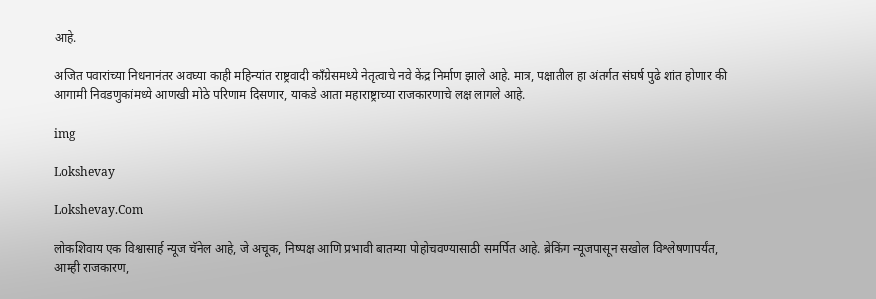आहे.

अजित पवारांच्या निधनानंतर अवघ्या काही महिन्यांत राष्ट्रवादी काँग्रेसमध्ये नेतृत्वाचे नवे केंद्र निर्माण झाले आहे. मात्र, पक्षातील हा अंतर्गत संघर्ष पुढे शांत होणार की आगामी निवडणुकांमध्ये आणखी मोठे परिणाम दिसणार, याकडे आता महाराष्ट्राच्या राजकारणाचे लक्ष लागले आहे.

img

Lokshevay

Lokshevay.Com

लोकशिवाय एक विश्वासार्ह न्यूज चॅनेल आहे, जे अचूक, निष्पक्ष आणि प्रभावी बातम्या पोहोचवण्यासाठी समर्पित आहे. ब्रेकिंग न्यूजपासून सखोल विश्लेषणापर्यंत, आम्ही राजकारण,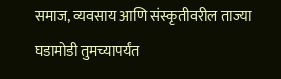समाज, व्यवसाय आणि संस्कृतीवरील ताज्या घडामोडी तुमच्यापर्यंत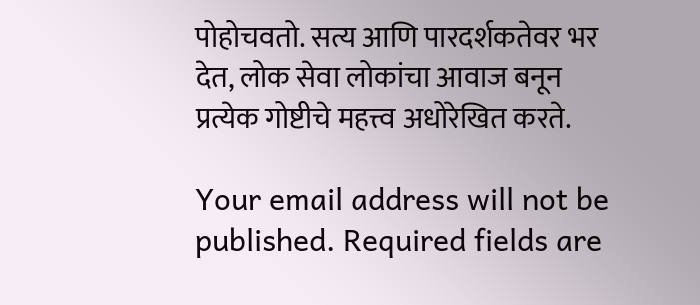पोहोचवतो. सत्य आणि पारदर्शकतेवर भर देत, लोक सेवा लोकांचा आवाज बनून प्रत्येक गोष्टीचे महत्त्व अधोरेखित करते.

Your email address will not be published. Required fields are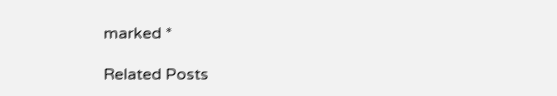marked *

Related Posts